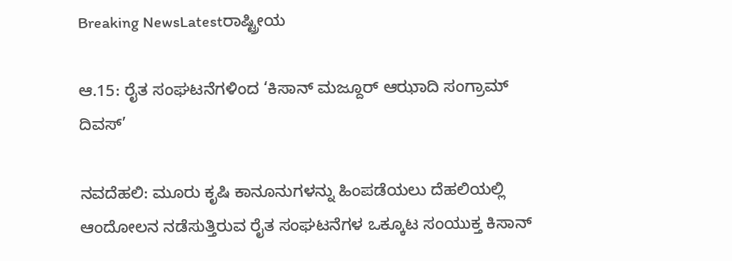Breaking NewsLatestರಾಷ್ಟ್ರೀಯ

ಆ.15: ರೈತ ಸಂಘಟನೆಗಳಿಂದ ‘ಕಿಸಾನ್ ಮಜ್ದೂರ್ ಆಝಾದಿ ಸಂಗ್ರಾಮ್ ದಿವಸ್’

ನವದೆಹಲಿ: ಮೂರು ಕೃಷಿ ಕಾನೂನುಗಳನ್ನು ಹಿಂಪಡೆಯಲು ದೆಹಲಿಯಲ್ಲಿ ಆಂದೋಲನ ನಡೆಸುತ್ತಿರುವ ರೈತ ಸಂಘಟನೆಗಳ ಒಕ್ಕೂಟ ಸಂಯುಕ್ತ ಕಿಸಾನ್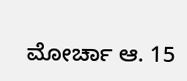ಮೋರ್ಚಾ ಆ. 15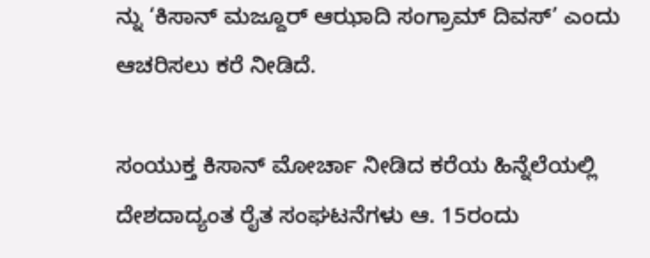ನ್ನು ‘ಕಿಸಾನ್ ಮಜ್ದೂರ್ ಆಝಾದಿ ಸಂಗ್ರಾಮ್ ದಿವಸ್’ ಎಂದು ಆಚರಿಸಲು ಕರೆ ನೀಡಿದೆ.

ಸಂಯುಕ್ತ ಕಿಸಾನ್ ಮೋರ್ಚಾ ನೀಡಿದ ಕರೆಯ ಹಿನ್ನೆಲೆಯಲ್ಲಿ ದೇಶದಾದ್ಯಂತ ರೈತ ಸಂಘಟನೆಗಳು ಆ. 15ರಂದು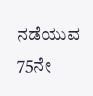ನಡೆಯುವ 75ನೇ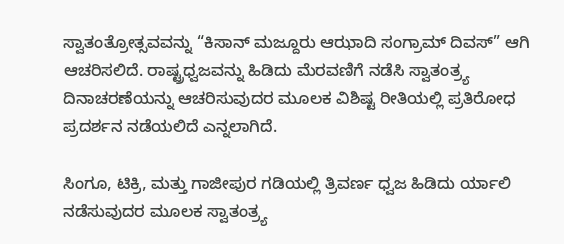ಸ್ವಾತಂತ್ರೋತ್ಸವವನ್ನು “ಕಿಸಾನ್ ಮಜ್ದೂರು ಆಝಾದಿ ಸಂಗ್ರಾಮ್ ದಿವಸ್” ಆಗಿ ಆಚರಿಸಲಿದೆ. ರಾಷ್ಟ್ರಧ್ವಜವನ್ನು ಹಿಡಿದು ಮೆರವಣಿಗೆ ನಡೆಸಿ ಸ್ವಾತಂತ್ರ್ಯ ದಿನಾಚರಣೆಯನ್ನು ಆಚರಿಸುವುದರ ಮೂಲಕ ವಿಶಿಷ್ಟ ರೀತಿಯಲ್ಲಿ ಪ್ರತಿರೋಧ ಪ್ರದರ್ಶನ ನಡೆಯಲಿದೆ ಎನ್ನಲಾಗಿದೆ.

ಸಿಂಗೂ, ಟಿಕ್ರಿ, ಮತ್ತು ಗಾಜೀಪುರ ಗಡಿಯಲ್ಲಿ ತ್ರಿವರ್ಣ ಧ್ವಜ ಹಿಡಿದು ರ್ಯಾಲಿ ನಡೆಸುವುದರ ಮೂಲಕ ಸ್ವಾತಂತ್ರ್ಯ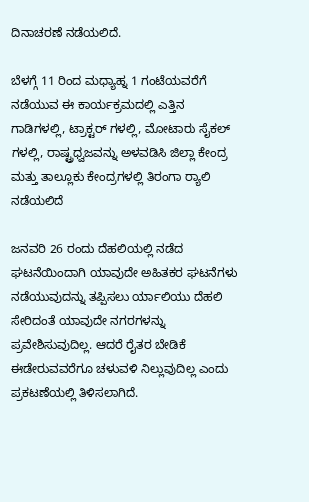ದಿನಾಚರಣೆ ನಡೆಯಲಿದೆ.

ಬೆಳಗ್ಗೆ 11 ರಿಂದ ಮಧ್ಯಾಹ್ನ 1 ಗಂಟೆಯವರೆಗೆ ನಡೆಯುವ ಈ ಕಾರ್ಯಕ್ರಮದಲ್ಲಿ ಎತ್ತಿನ ಗಾಡಿಗಳಲ್ಲಿ, ಟ್ರಾಕ್ಟರ್ ಗಳಲ್ಲಿ, ಮೋಟಾರು ಸೈಕಲ್ ಗಳಲ್ಲಿ, ರಾಷ್ಟ್ರಧ್ವಜವನ್ನು ಅಳವಡಿಸಿ ಜಿಲ್ಲಾ ಕೇಂದ್ರ ಮತ್ತು ತಾಲ್ಲೂಕು ಕೇಂದ್ರಗಳಲ್ಲಿ ತಿರಂಗಾ ರ‌್ಯಾಲಿ ನಡೆಯಲಿದೆ

ಜನವರಿ 26 ರಂದು ದೆಹಲಿಯಲ್ಲಿ ನಡೆದ ಘಟನೆಯಿಂದಾಗಿ ಯಾವುದೇ ಅಹಿತಕರ ಘಟನೆಗಳು ನಡೆಯುವುದನ್ನು ತಪ್ಪಿಸಲು ರ್ಯಾಲಿಯು ದೆಹಲಿ ಸೇರಿದಂತೆ ಯಾವುದೇ ನಗರಗಳನ್ನು ಪ್ರವೇಶಿಸುವುದಿಲ್ಲ. ಆದರೆ ರೈತರ ಬೇಡಿಕೆ ಈಡೇರುವವರೆಗೂ ಚಳುವಳಿ ನಿಲ್ಲುವುದಿಲ್ಲ ಎಂದು ಪ್ರಕಟಣೆಯಲ್ಲಿ ತಿಳಿಸಲಾಗಿದೆ.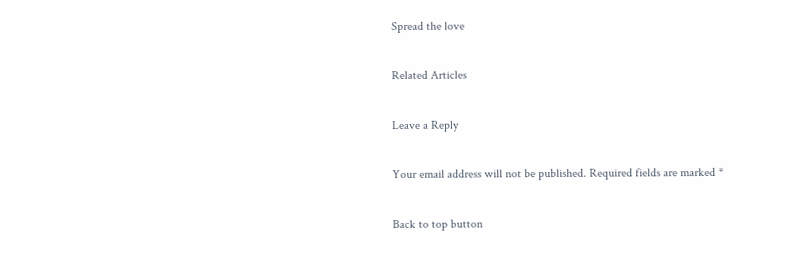Spread the love

Related Articles

Leave a Reply

Your email address will not be published. Required fields are marked *

Back to top button